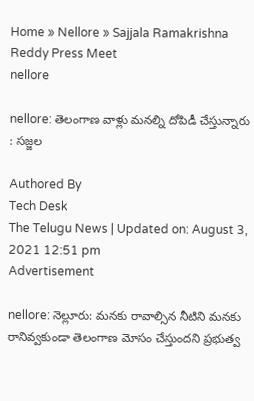Home » Nellore » Sajjala Ramakrishna Reddy Press Meet
nellore

nellore: తెలంగాణ వాళ్లు మ‌న‌ల్ని దోపిడీ చేస్తున్నారు : స‌జ్జ‌ల‌

Authored By
Tech Desk
The Telugu News | Updated on: August 3, 2021 12:51 pm
Advertisement

nellore: నెల్లూరు: మ‌న‌కు రావాల్సిన నీటిని మ‌న‌కు రానివ్వ‌కుండా తెలంగాణ మోసం చేస్తుంద‌ని ప్రభుత్వ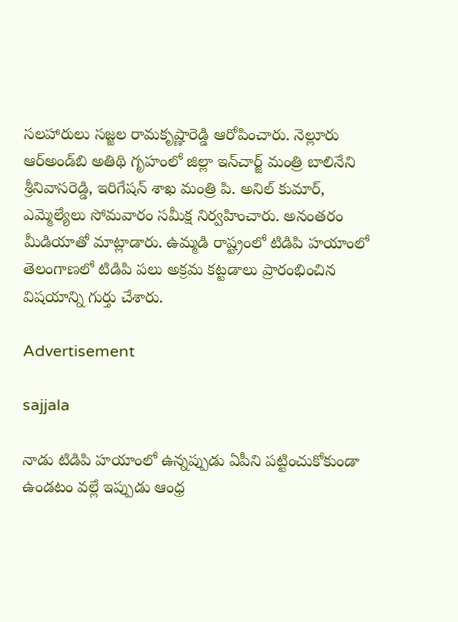స‌ల‌హారులు స‌జ్జ‌ల రామ‌కృష్ణారెడ్డి ఆరోపించారు. నెల్లూరు ఆర్అండ్‌బి అతిథి గృహంలో జిల్లా ఇన్‌చార్జ్ మంత్రి బాలినేని శ్రీ‌నివాస‌రెడ్డి, ఇరిగేష‌న్ శాఖ మంత్రి పి. అనిల్ కుమార్, ఎమ్మెల్యేలు సోమ‌వారం స‌మీక్ష నిర్వ‌హించారు. అనంత‌రం మీడియాతో మాట్లాడారు. ఉమ్మ‌డి రాష్ట్రంలో టిడిపి హ‌యాంలో తెలంగాణ‌లో టిడిపి ప‌లు అక్ర‌మ క‌ట్ట‌డాలు ప్రారంభించిన విష‌యాన్ని గుర్తు చేశారు.

Advertisement

sajjala

నాడు టిడిపి హ‌యాంలో ఉన్న‌ప్పుడు ఏపీని ప‌ట్టించుకోకుండా ఉండ‌టం వ‌ల్లే ఇప్పుడు ఆంధ్ర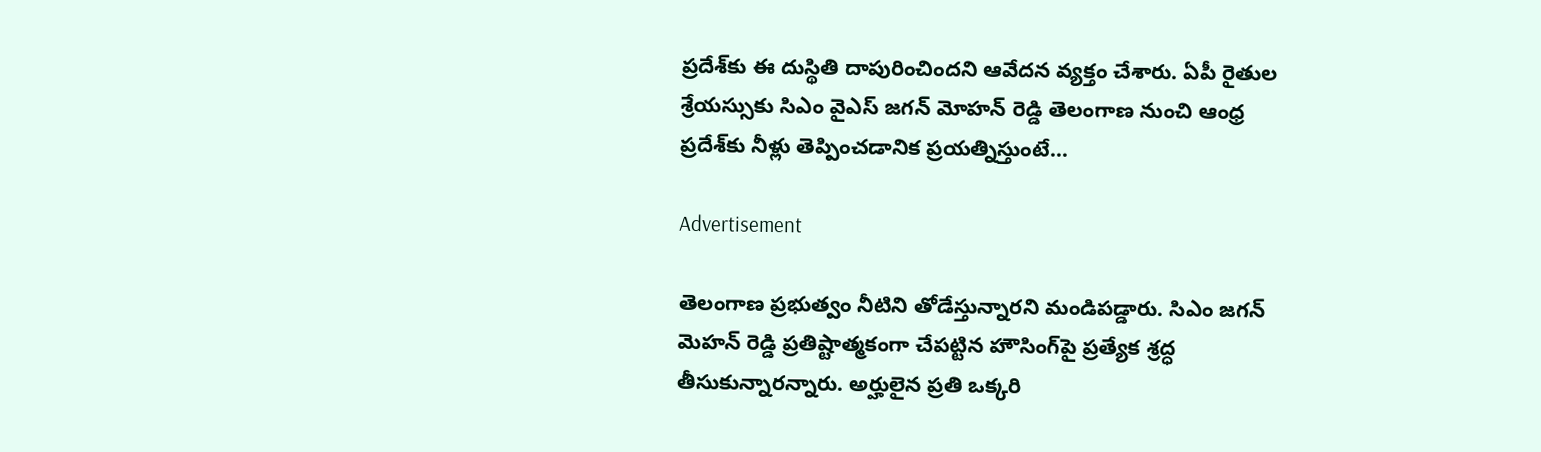ప్ర‌దేశ్‌కు ఈ దుస్థితి దాపురించింద‌ని ఆవేద‌న వ్య‌క్తం చేశారు. ఏపీ రైతుల శ్రేయ‌స్సుకు సిఎం వైఎస్ జ‌గ‌న్ మోహ‌న్ రెడ్డి తెలంగాణ నుంచి ఆంధ్ర ప్ర‌దేశ్‌కు నీళ్లు తెప్పించ‌డానిక ప్ర‌య‌త్నిస్తుంటే…

Advertisement

తెలంగాణ ప్ర‌భుత్వం నీటిని తోడేస్తున్నార‌ని మండిప‌డ్డారు. సిఎం జ‌గ‌న్ మెహ‌న్ రెడ్డి ప్ర‌తిష్టాత్మ‌కంగా చేప‌ట్టిన హౌసింగ్‌పై ప్ర‌త్యేక శ్ర‌ద్ధ తీసుకున్నార‌న్నారు. అర్హులైన ప్ర‌తి ఒక్క‌రి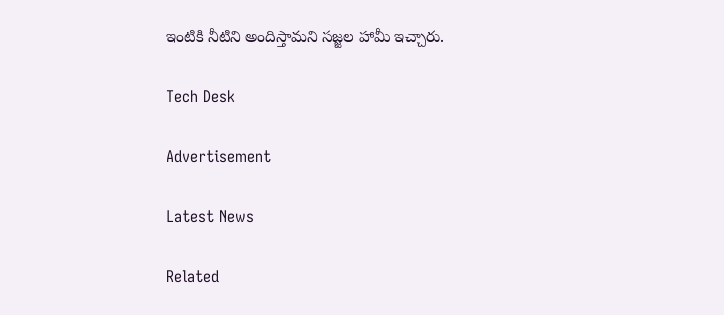ఇంటికి నీటిని అందిస్తామ‌ని స‌జ్జ‌ల హామీ ఇచ్చారు.

Tech Desk

Advertisement

Latest News

Related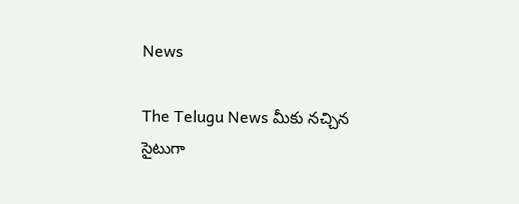News

The Telugu News మీకు నచ్చిన సైటుగా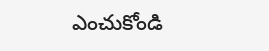ఎంచుకోండి